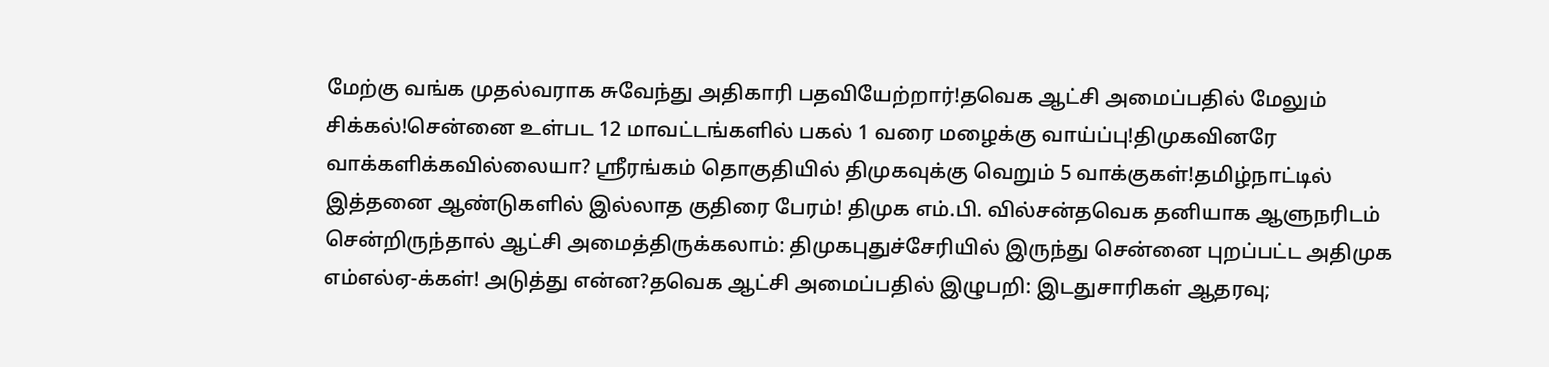மேற்கு வங்க முதல்வராக சுவேந்து அதிகாரி பதவியேற்றார்!தவெக ஆட்சி அமைப்பதில் மேலும் சிக்கல்!சென்னை உள்பட 12 மாவட்டங்களில் பகல் 1 வரை மழைக்கு வாய்ப்பு!திமுகவினரே வாக்களிக்கவில்லையா? ஸ்ரீரங்கம் தொகுதியில் திமுகவுக்கு வெறும் 5 வாக்குகள்!தமிழ்நாட்டில் இத்தனை ஆண்டுகளில் இல்லாத குதிரை பேரம்! திமுக எம்.பி. வில்சன்தவெக தனியாக ஆளுநரிடம் சென்றிருந்தால் ஆட்சி அமைத்திருக்கலாம்: திமுகபுதுச்சேரியில் இருந்து சென்னை புறப்பட்ட அதிமுக எம்எல்ஏ-க்கள்! அடுத்து என்ன?தவெக ஆட்சி அமைப்பதில் இழுபறி: இடதுசாரிகள் ஆதரவு;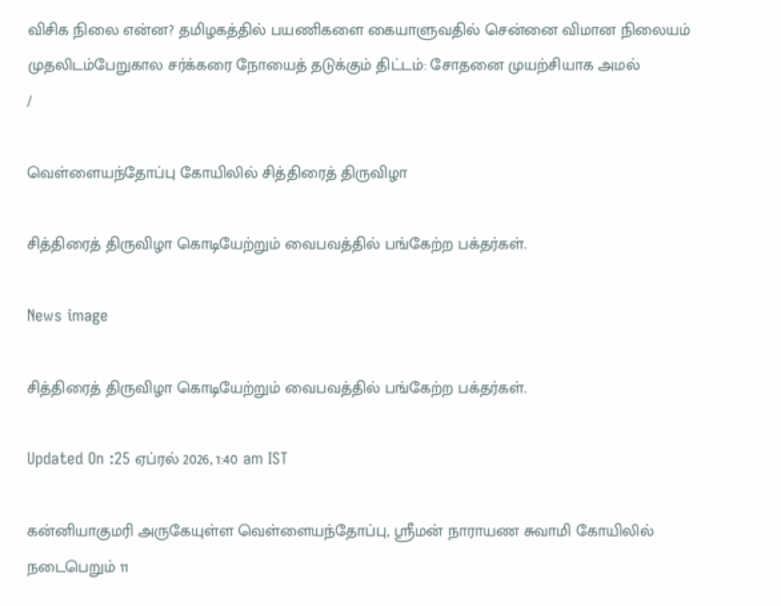விசிக நிலை என்ன? தமிழகத்தில் பயணிகளை கையாளுவதில் சென்னை விமான நிலையம் முதலிடம்பேறுகால சர்க்கரை நோயைத் தடுக்கும் திட்டம்: சோதனை முயற்சியாக அமல்
/

வெள்ளையந்தோப்பு கோயிலில் சித்திரைத் திருவிழா

சித்திரைத் திருவிழா கொடியேற்றும் வைபவத்தில் பங்கேற்ற பக்தர்கள்.

News image

சித்திரைத் திருவிழா கொடியேற்றும் வைபவத்தில் பங்கேற்ற பக்தர்கள்.

Updated On :25 ஏப்ரல் 2026, 1:40 am IST

கன்னியாகுமரி அருகேயுள்ள வெள்ளையந்தோப்பு, ஸ்ரீமன் நாராயண சுவாமி கோயிலில் நடைபெறும் 11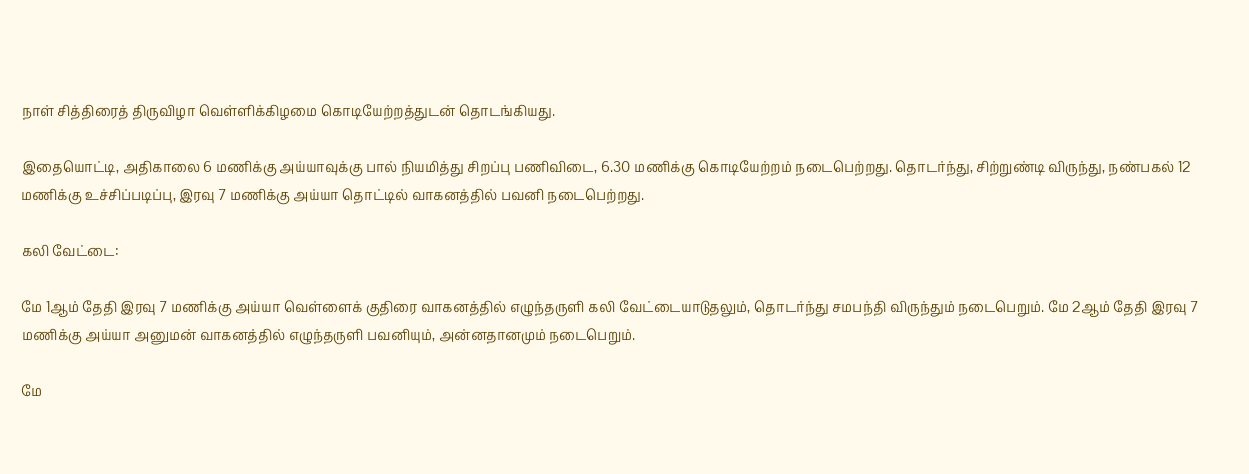நாள் சித்திரைத் திருவிழா வெள்ளிக்கிழமை கொடியேற்றத்துடன் தொடங்கியது.

இதையொட்டி, அதிகாலை 6 மணிக்கு அய்யாவுக்கு பால் நியமித்து சிறப்பு பணிவிடை, 6.30 மணிக்கு கொடியேற்றம் நடைபெற்றது. தொடர்ந்து, சிற்றுண்டி விருந்து, நண்பகல் 12 மணிக்கு உச்சிப்படிப்பு, இரவு 7 மணிக்கு அய்யா தொட்டில் வாகனத்தில் பவனி நடைபெற்றது.

கலி வேட்டை:

மே 1ஆம் தேதி இரவு 7 மணிக்கு அய்யா வெள்ளைக் குதிரை வாகனத்தில் எழுந்தருளி கலி வேட்டையாடுதலும், தொடர்ந்து சமபந்தி விருந்தும் நடைபெறும். மே 2ஆம் தேதி இரவு 7 மணிக்கு அய்யா அனுமன் வாகனத்தில் எழுந்தருளி பவனியும், அன்னதானமும் நடைபெறும்.

மே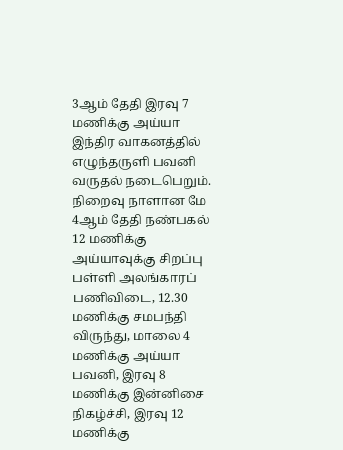3ஆம் தேதி இரவு 7 மணிக்கு அய்யா இந்திர வாகனத்தில் எழுந்தருளி பவனி வருதல் நடைபெறும். நிறைவு நாளான மே 4ஆம் தேதி நண்பகல் 12 மணிக்கு அய்யாவுக்கு சிறப்பு பள்ளி அலங்காரப் பணிவிடை, 12.30 மணிக்கு சமபந்தி விருந்து, மாலை 4 மணிக்கு அய்யா பவனி, இரவு 8 மணிக்கு இன்னிசை நிகழ்ச்சி, இரவு 12 மணிக்கு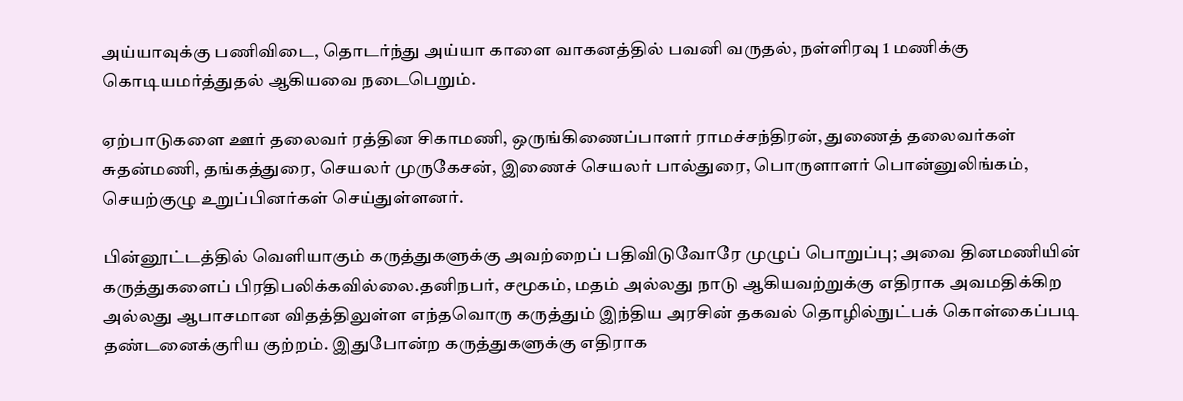அய்யாவுக்கு பணிவிடை, தொடர்ந்து அய்யா காளை வாகனத்தில் பவனி வருதல், நள்ளிரவு 1 மணிக்கு கொடியமர்த்துதல் ஆகியவை நடைபெறும்.

ஏற்பாடுகளை ஊர் தலைவர் ரத்தின சிகாமணி, ஒருங்கிணைப்பாளர் ராமச்சந்திரன், துணைத் தலைவர்கள் சுதன்மணி, தங்கத்துரை, செயலர் முருகேசன், இணைச் செயலர் பால்துரை, பொருளாளர் பொன்னுலிங்கம், செயற்குழு உறுப்பினர்கள் செய்துள்ளனர்.

பின்னூட்டத்தில் வெளியாகும் கருத்துகளுக்கு அவற்றைப் பதிவிடுவோரே முழுப் பொறுப்பு; அவை தினமணியின் கருத்துகளைப் பிரதிபலிக்கவில்லை.தனிநபர், சமூகம், மதம் அல்லது நாடு ஆகியவற்றுக்கு எதிராக அவமதிக்கிற அல்லது ஆபாசமான விதத்திலுள்ள எந்தவொரு கருத்தும் இந்திய அரசின் தகவல் தொழில்நுட்பக் கொள்கைப்படி தண்டனைக்குரிய குற்றம். இதுபோன்ற கருத்துகளுக்கு எதிராக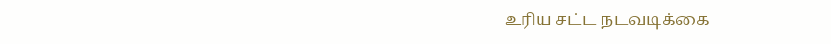உரிய சட்ட நடவடிக்கை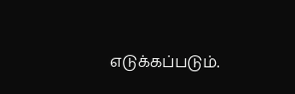எடுக்கப்படும்.